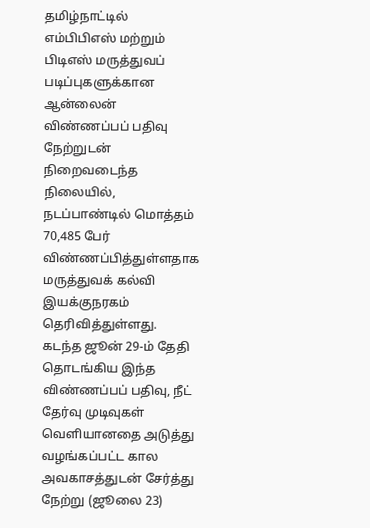தமிழ்நாட்டில் எம்பிபிஎஸ் மற்றும் பிடிஎஸ் மருத்துவப் படிப்புகளுக்கான ஆன்லைன் விண்ணப்பப் பதிவு நேற்றுடன் நிறைவடைந்த நிலையில், நடப்பாண்டில் மொத்தம் 70,485 பேர் விண்ணப்பித்துள்ளதாக மருத்துவக் கல்வி இயக்குநரகம் தெரிவித்துள்ளது.
கடந்த ஜூன் 29-ம் தேதி தொடங்கிய இந்த விண்ணப்பப் பதிவு, நீட் தேர்வு முடிவுகள் வெளியானதை அடுத்து வழங்கப்பட்ட கால அவகாசத்துடன் சேர்த்து நேற்று (ஜூலை 23)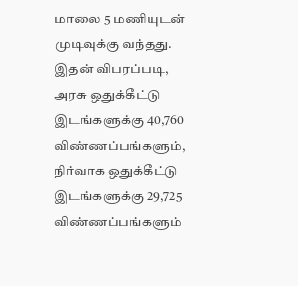மாலை 5 மணியுடன் முடிவுக்கு வந்தது. இதன் விபரப்படி, அரசு ஒதுக்கீட்டு இடங்களுக்கு 40,760 விண்ணப்பங்களும், நிர்வாக ஒதுக்கீட்டு இடங்களுக்கு 29,725 விண்ணப்பங்களும்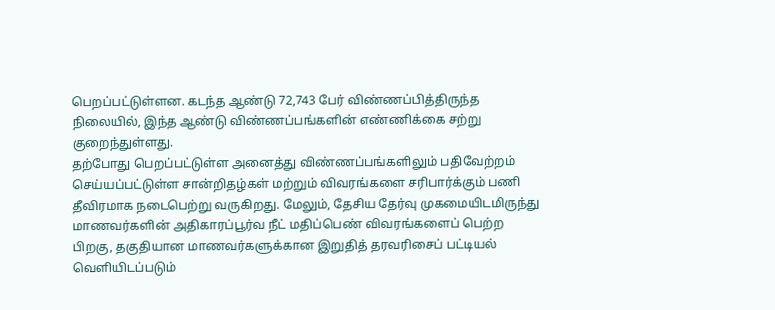பெறப்பட்டுள்ளன. கடந்த ஆண்டு 72,743 பேர் விண்ணப்பித்திருந்த நிலையில், இந்த ஆண்டு விண்ணப்பங்களின் எண்ணிக்கை சற்று குறைந்துள்ளது.
தற்போது பெறப்பட்டுள்ள அனைத்து விண்ணப்பங்களிலும் பதிவேற்றம் செய்யப்பட்டுள்ள சான்றிதழ்கள் மற்றும் விவரங்களை சரிபார்க்கும் பணி தீவிரமாக நடைபெற்று வருகிறது. மேலும், தேசிய தேர்வு முகமையிடமிருந்து மாணவர்களின் அதிகாரப்பூர்வ நீட் மதிப்பெண் விவரங்களைப் பெற்ற பிறகு, தகுதியான மாணவர்களுக்கான இறுதித் தரவரிசைப் பட்டியல் வெளியிடப்படும்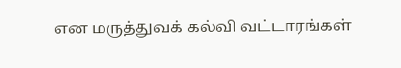என மருத்துவக் கல்வி வட்டாரங்கள்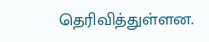தெரிவித்துள்ளன.